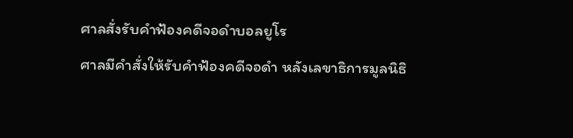ศาลสั่งรับคำฟ้องคดีจอดำบอลยูโร
ศาลมีคำสั่งให้รับคำฟ้องคดีจอดำ หลังเลขาธิการมูลนิธิ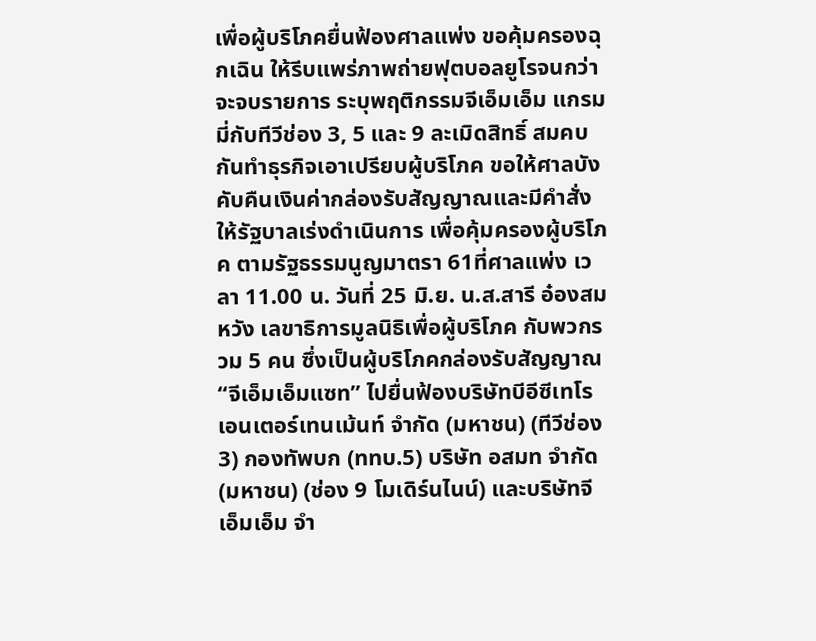เพื่อผู้บริโภคยื่นฟ้องศาลแพ่ง ขอคุ้มครองฉุกเฉิน ให้รีบแพร่ภาพถ่ายฟุตบอลยูโรจนกว่าจะจบรายการ ระบุพฤติกรรมจีเอ็มเอ็ม แกรมมี่กับทีวีช่อง 3, 5 และ 9 ละเมิดสิทธิ์ สมคบกันทำธุรกิจเอาเปรียบผู้บริโภค ขอให้ศาลบังคับคืนเงินค่ากล่องรับสัญญาณและมีคำสั่งให้รัฐบาลเร่งดำเนินการ เพื่อคุ้มครองผู้บริโภค ตามรัฐธรรมนูญมาตรา 61ที่ศาลแพ่ง เวลา 11.00 น. วันที่ 25 มิ.ย. น.ส.สารี อ๋องสมหวัง เลขาธิการมูลนิธิเพื่อผู้บริโภค กับพวกรวม 5 คน ซึ่งเป็นผู้บริโภคกล่องรับสัญญาณ “จีเอ็มเอ็มแซท” ไปยื่นฟ้องบริษัทบีอีซีเทโรเอนเตอร์เทนเม้นท์ จำกัด (มหาชน) (ทีวีช่อง 3) กองทัพบก (ททบ.5) บริษัท อสมท จำกัด (มหาชน) (ช่อง 9 โมเดิร์นไนน์) และบริษัทจีเอ็มเอ็ม จำ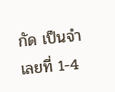กัด เป็นจำเลยที่ 1-4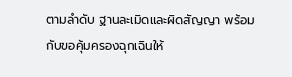ตามลำดับ ฐานละเมิดและผิดสัญญา พร้อมกับขอคุ้มครองฉุกเฉินให้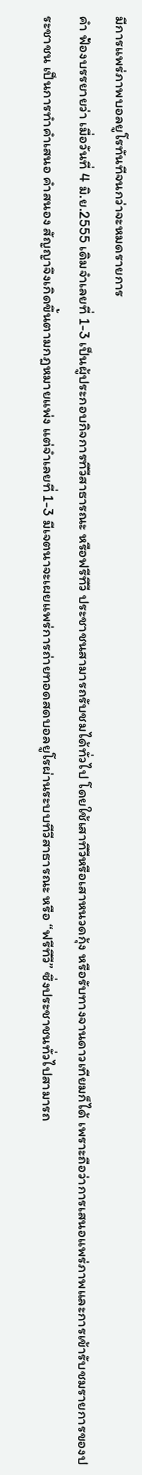มีการแพร่ภาพบอลยูโรทันทีจนกว่าจะหมดรายการ
คำ ฟ้องบรรยายว่า เมื่อวันที่ 4 มิ.ย.2555 เดิมจำเลยที่ 1-3 เป็นผู้ประกอบกิจการทีวีสาธารณะ หรือฟรีทีวี ประชาชนสามารถรับชมได้ทั่วไป โดยใช้เสาทีวีหรือเสาหนวดกุ้ง หรือรับทางจานดาวเทียมก็ได้ เพราะถือว่าการเสนอแพร่ภาพและการเข้ารับชมรายการของประชาชน เป็นการทำคำเสนอ คำสนอง สัญญาจึงเกิดขึ้นตามกฎหมายแพ่ง แต่จำเลยที่ 1-3 มีเจตนาจะเผยแพร่การถ่ายทอดสดบอลยูโรผ่านระบบทีวีสาธารณะ หรือ “ฟรีทีวี” ซึ่งประชาชนทั่วไปสามารถ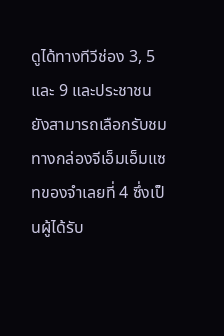ดูได้ทางทีวีช่อง 3, 5 และ 9 และประชาชน ยังสามารถเลือกรับชมทางกล่องจีเอ็มเอ็มแซทของจำเลยที่ 4 ซึ่งเป็นผู้ได้รับ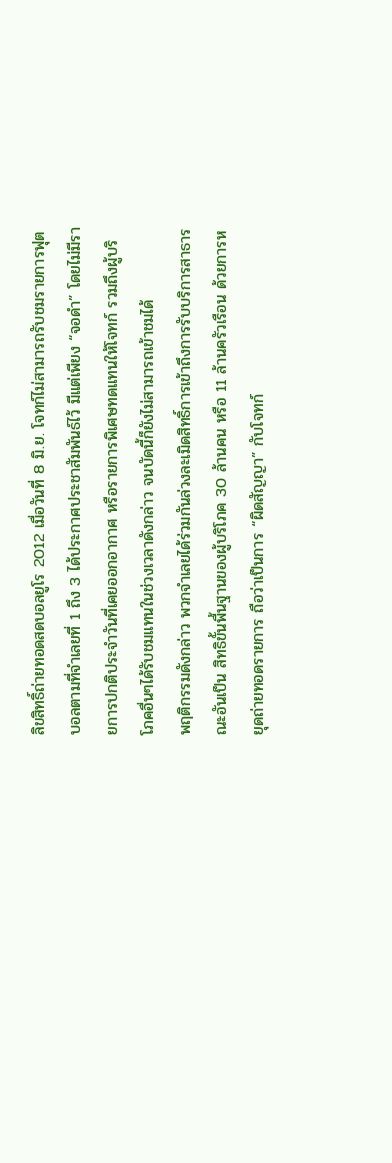ลิขสิทธิ์ถ่ายทอดสดบอลยูโร 2012 เมื่อวันที่ 8 มิ.ย. โจทก์ไม่สามารถรับชมรายการฟุตบอลตามที่จำเลยที่ 1 ถึง 3 ได้ประกาศประชาสัมพันธ์ไว้ มีแต่เพียง “จอดำ” โดยไม่มีรายการปกติประจำวันที่เคยออกอากาศ หรือรายการพิเศษทดแทนให้โจทก์ รวมถึงผู้บริโภคอื่นๆได้รับชมแทนในช่วงเวลาดังกล่าว จนบัดนี้ก็ยังไม่สามารถเข้าชมได้
พฤติกรรมดังกล่าว พวกจำเลยได้ร่วมกันล่วงละเมิดสิทธิ์การเข้าถึงการรับบริการสาธารณะอันเป็น สิทธิขั้นพื้นฐานของผู้บริโภค 30 ล้านคน หรือ 11 ล้านครัวเรือน ด้วยการหยุดถ่ายทอดรายการ ถือว่าเป็นการ “ผิดสัญญา” กับโจทก์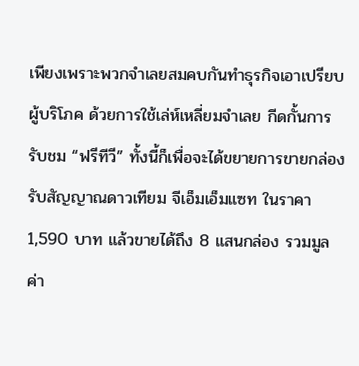เพียงเพราะพวกจำเลยสมคบกันทำธุรกิจเอาเปรียบผู้บริโภค ด้วยการใช้เล่ห์เหลี่ยมจำเลย กีดกั้นการรับชม “ฟรีทีวี” ทั้งนี้ก็เพื่อจะได้ขยายการขายกล่องรับสัญญาณดาวเทียม จีเอ็มเอ็มแซท ในราคา 1,590 บาท แล้วขายได้ถึง 8 แสนกล่อง รวมมูลค่า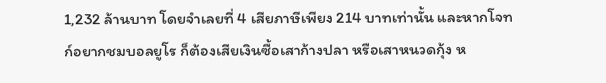1,232 ล้านบาท โดยจำเลยที่ 4 เสียภาษีเพียง 214 บาทเท่านั้น และหากโจทก์อยากชมบอลยูโร ก็ต้องเสียเงินซื้อเสาก้างปลา หรือเสาหนวดกุ้ง ห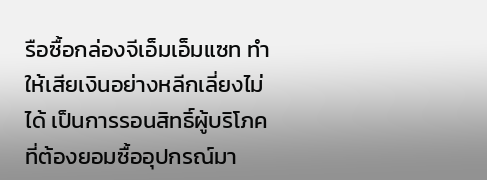รือซื้อกล่องจีเอ็มเอ็มแซท ทำให้เสียเงินอย่างหลีกเลี่ยงไม่ได้ เป็นการรอนสิทธิ์ผู้บริโภค ที่ต้องยอมซื้ออุปกรณ์มา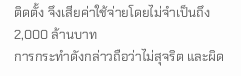ติดตั้ง จึงเสียค่าใช้จ่ายโดยไม่จำเป็นถึง 2,000 ล้านบาท
การกระทำดังกล่าวถือว่าไม่สุจริต และผิด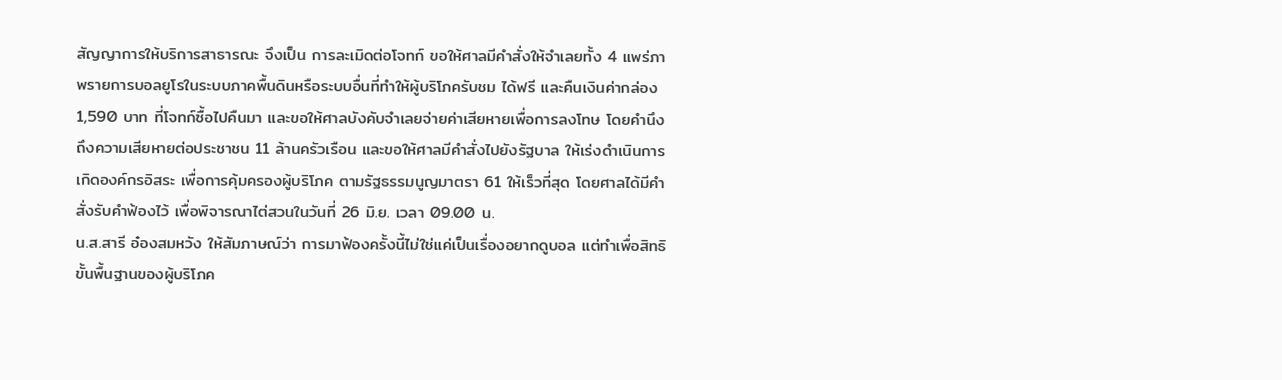สัญญาการให้บริการสาธารณะ จึงเป็น การละเมิดต่อโจทก์ ขอให้ศาลมีคำสั่งให้จำเลยทั้ง 4 แพร่ภาพรายการบอลยูโรในระบบภาคพื้นดินหรือระบบอื่นที่ทำให้ผู้บริโภครับชม ได้ฟรี และคืนเงินค่ากล่อง 1,590 บาท ที่โจทก์ซื้อไปคืนมา และขอให้ศาลบังคับจำเลยจ่ายค่าเสียหายเพื่อการลงโทษ โดยคำนึงถึงความเสียหายต่อประชาชน 11 ล้านครัวเรือน และขอให้ศาลมีคำสั่งไปยังรัฐบาล ให้เร่งดำเนินการเกิดองค์กรอิสระ เพื่อการคุ้มครองผู้บริโภค ตามรัฐธรรมนูญมาตรา 61 ให้เร็วที่สุด โดยศาลได้มีคำสั่งรับคำฟ้องไว้ เพื่อพิจารณาไต่สวนในวันที่ 26 มิ.ย. เวลา 09.00 น.
น.ส.สารี อ๋องสมหวัง ให้สัมภาษณ์ว่า การมาฟ้องครั้งนี้ไม่ใช่แค่เป็นเรื่องอยากดูบอล แต่ทำเพื่อสิทธิขั้นพื้นฐานของผู้บริโภค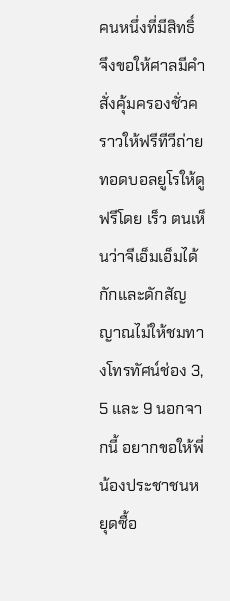คนหนึ่งที่มีสิทธิ์ จึงขอให้ศาลมีคำสั่งคุ้มครองชั่วคราวให้ฟรีทีวีถ่ายทอดบอลยูโรให้ดูฟรีโดย เร็ว ตนเห็นว่าจีเอ็มเอ็มได้กักและดักสัญญาณไม่ให้ชมทางโทรทัศน์ช่อง 3, 5 และ 9 นอกจากนี้ อยากขอให้พี่น้องประชาชนหยุดซื้อ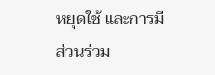หยุดใช้ และการมีส่วนร่วม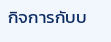กิจการกับบ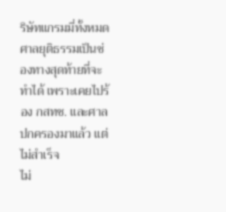ริษัทแกรมมี่ทั้งหมด ศาลยุติธรรมเป็นช่องทางสุดท้ายที่จะทำได้ เพราะเคยไปร้อง กสทช. และศาลปกครองมาแล้ว แต่ไม่สำเร็จ
ไม่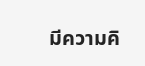มีความคิ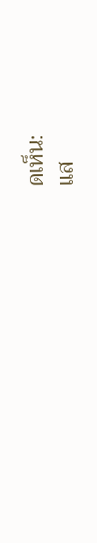ดเห็น:
แส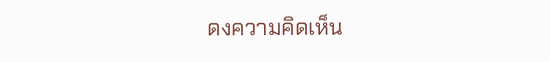ดงความคิดเห็น